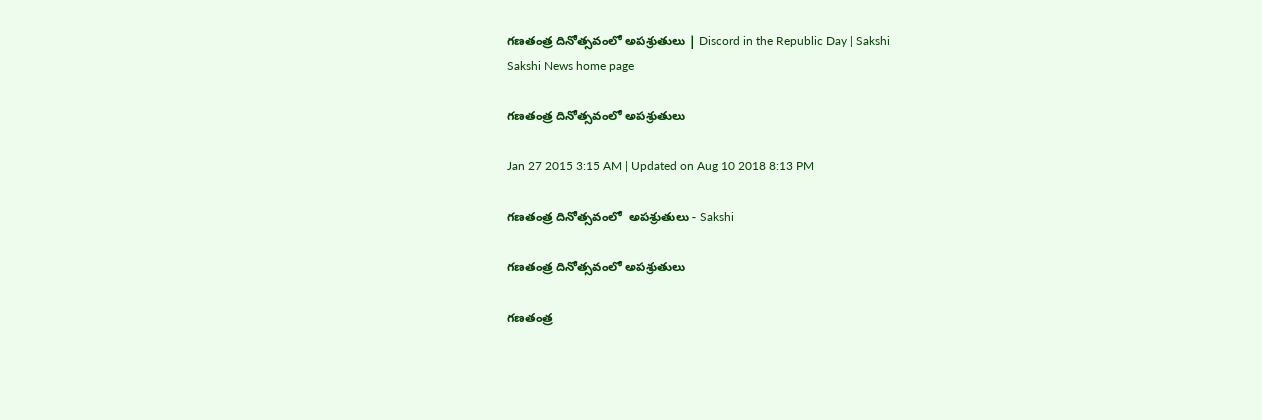గణతంత్ర దినోత్సవంలో అపశ్రుతులు | Discord in the Republic Day | Sakshi
Sakshi News home page

గణతంత్ర దినోత్సవంలో అపశ్రుతులు

Jan 27 2015 3:15 AM | Updated on Aug 10 2018 8:13 PM

గణతంత్ర దినోత్సవంలో  అపశ్రుతులు - Sakshi

గణతంత్ర దినోత్సవంలో అపశ్రుతులు

గణతంత్ర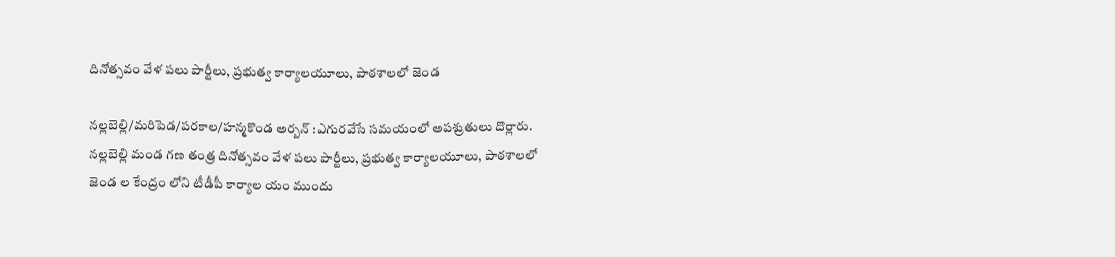దినోత్సవం వేళ పలు పార్టీలు, ప్రభుత్వ కార్యాలయూలు, పాఠశాలలో జెండ

నల్లబెల్లి/మరిపెడ/పరకాల/హన్మకొండ అర్బన్ :ఎగురవేసే సమయంలో అపశ్రుతులు దొర్లారు. నల్లబెల్లి మండ గణ తంత్ర దినోత్సవం వేళ పలు పార్టీలు, ప్రభుత్వ కార్యాలయూలు, పాఠశాలలో జెండ ల కేంద్రం లోని టీడీపీ కార్యాల యం ముందు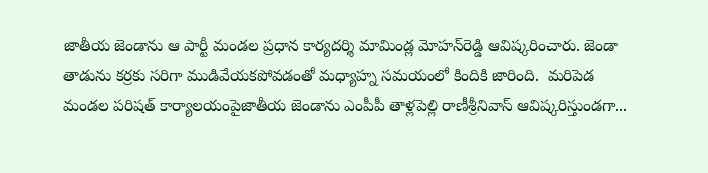జాతీయ జెండాను ఆ పార్టీ మండల ప్రధాన కార్యదర్శి మామిండ్ల మోహన్‌రెడ్డి ఆవిష్కరించారు. జెండా తాడును కర్రకు సరిగా ముడివేయకపోవడంతో మధ్యాహ్న సమయంలో కిందికి జారింది.  మరిపెడ మండల పరిషత్ కార్యాలయంపైజాతీయ జెండాను ఎంపీపీ తాళ్లపెల్లి రాణీశ్రీనివాస్ ఆవిష్కరిస్తుండగా...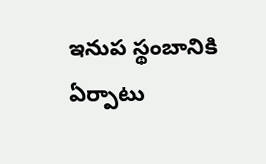ఇనుప స్థంబానికి  ఏర్పాటు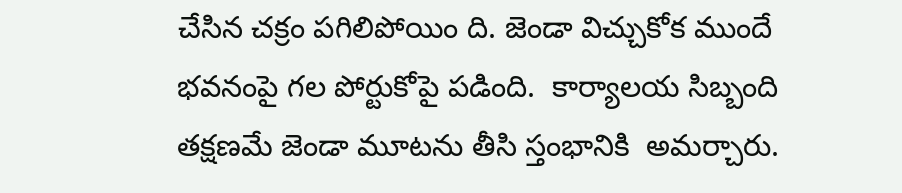చేసిన చక్రం పగిలిపోయిం ది. జెండా విచ్చుకోక ముందే భవనంపై గల పోర్టుకోపై పడింది.  కార్యాలయ సిబ్బంది తక్షణమే జెండా మూటను తీసి స్తంభానికి  అమర్చారు.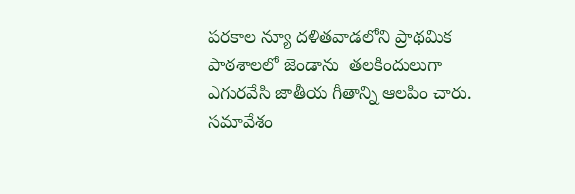పరకాల న్యూ దళితవాడలోని ప్రాథమిక పాఠశాలలో జెండాను  తలకిందులుగా ఎగురవేసి జాతీయ గీతాన్ని ఆలపిం చారు. సమావేశం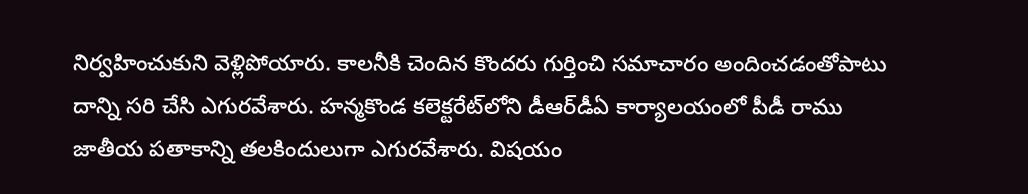నిర్వహించుకుని వెళ్లిపోయారు. కాలనీకి చెందిన కొందరు గుర్తించి సమాచారం అందించడంతోపాటు దాన్ని సరి చేసి ఎగురవేశారు. హన్మకొండ కలెక్టరేట్‌లోని డీఆర్‌డీఏ కార్యాలయంలో పీడీ రాము జాతీయ పతాకాన్ని తలకిందులుగా ఎగురవేశారు. విషయం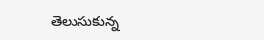తెలుసుకున్న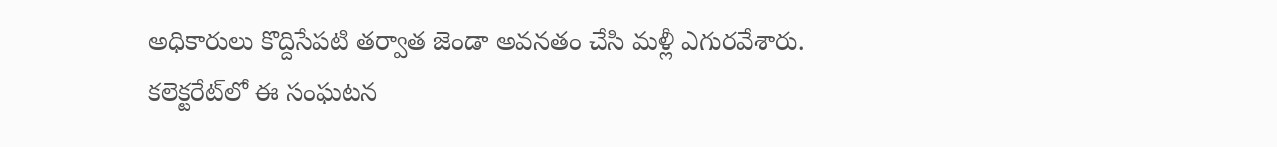అధికారులు కొద్దిసేపటి తర్వాత జెండా అవనతం చేసి మళ్లీ ఎగురవేశారు. కలెక్టరేట్‌లో ఈ సంఘటన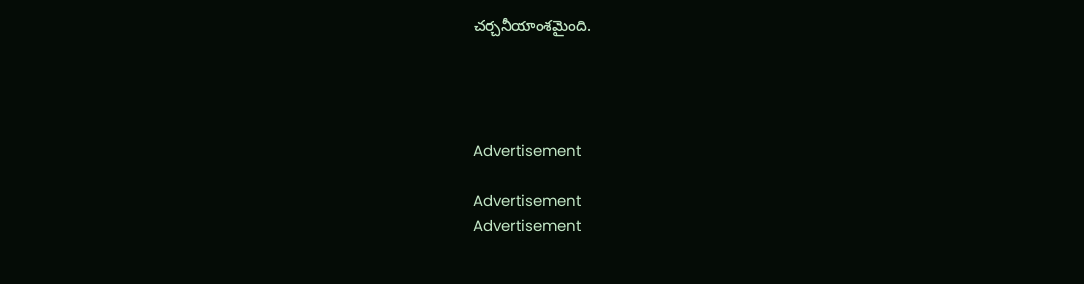చర్చనీయాంశమైంది.




Advertisement

Advertisement
Advertisement